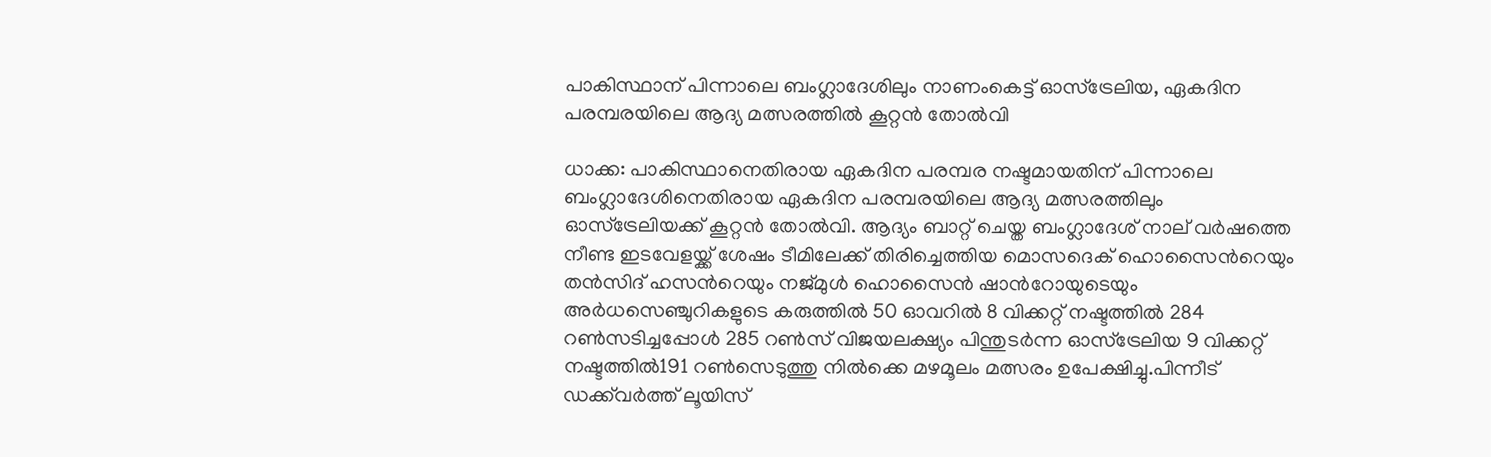പാകിസ്ഥാന് പിന്നാലെ ബംഗ്ലാദേശിലും നാണംകെട്ട് ഓസ്ട്രേലിയ, ഏകദിന പരമ്പരയിലെ ആദ്യ മത്സരത്തില്‍ കൂറ്റൻ തോല്‍വി

ധാക്ക: പാകിസ്ഥാനെതിരായ ഏകദിന പരമ്പര നഷ്ടമായതിന് പിന്നാലെ ബംഗ്ലാദേശിനെതിരായ ഏകദിന പരമ്പരയിലെ ആദ്യ മത്സരത്തിലും ഓസ്ട്രേലിയക്ക് കൂറ്റൻ തോല്‍വി. ആദ്യം ബാറ്റ് ചെയ്ത ബംഗ്ലാദേശ് നാല് വർഷത്തെ നീണ്ട ഇടവേളയ്ക്ക് ശേഷം ടീമിലേക്ക് തിരിച്ചെത്തിയ മൊസദെക് ഹൊസൈന്‍റെയും തന്‍സിദ് ഹസന്‍റെയും നജ്മുള്‍ ഹൊസൈന്‍ ഷാന്‍റോയുടെയും അര്‍ധസെഞ്ചുറികളുടെ കരുത്തില്‍ 50 ഓവറില്‍ 8 വിക്കറ്റ് നഷ്ടത്തില്‍ 284 റണ്‍സടിച്ചപ്പോള്‍ 285 റണ്‍സ് വിജയലക്ഷ്യം പിന്തുടര്‍ന്ന ഓസ്ട്രേലിയ 9 വിക്കറ്റ് നഷ്ടത്തില്‍191 റണ്‍സെടുത്തു നില്‍ക്കെ മഴമൂലം മത്സരം ഉപേക്ഷിച്ചു.പിന്നീട് ഡക്ക്‌വര്‍ത്ത് ലൂയിസ്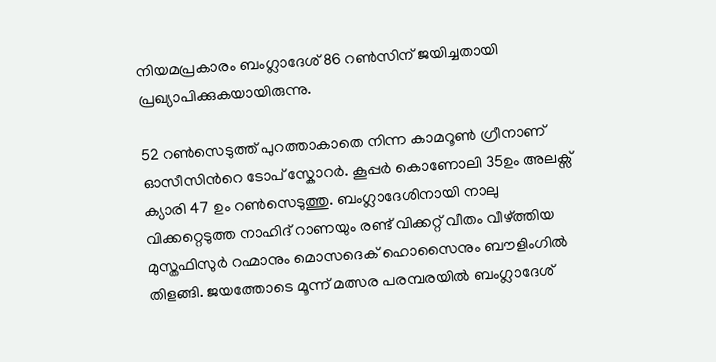നിയമപ്രകാരം ബംഗ്ലാദേശ് 86 റണ്‍സിന് ജയിച്ചതായി പ്രഖ്യാപിക്കുകയായിരുന്നു.

52 റണ്‍സെടുത്ത് പുറത്താകാതെ നിന്ന കാമറൂണ്‍ ഗ്രീനാണ് ഓസീസിന്‍റെ ടോപ് സ്കോറര്‍. കൂപ്പര്‍ കൊണോലി 35ഉം അലക്സ് ക്യാരി 47 ഉം റണ്‍സെടുത്തു. ബംഗ്ലാദേശിനായി നാലു വിക്കറ്റെടുത്ത നാഹിദ് റാണയും രണ്ട് വിക്കറ്റ് വീതം വീഴ്ത്തിയ മുസ്തഫിസുര്‍ റഹ്മാനും മൊസദെക് ഹൊസൈനും ബൗളിംഗില്‍ തിളങ്ങി. ജയത്തോടെ മൂന്ന് മത്സര പരമ്പരയില്‍ ബംഗ്ലാദേശ്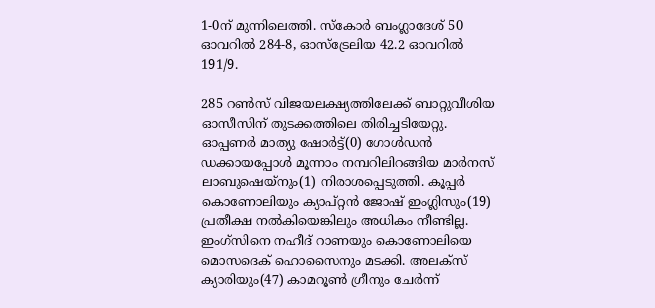1-0ന് മുന്നിലെത്തി. സ്കോര്‍ ബംഗ്ലാദേശ് 50 ഓവറില്‍ 284-8, ഓസ്ട്രേലിയ 42.2 ഓവറില്‍ 191/9.

285 റണ്‍സ് വിജയലക്ഷ്യത്തിലേക്ക് ബാറ്റുവീശിയ ഓസീസിന് തുടക്കത്തിലെ തിരിച്ചടിയേറ്റു. ഓപ്പണര്‍ മാത്യു ഷോര്‍ട്ട്(0) ഗോള്‍ഡന്‍ ഡക്കായപ്പോള്‍ മൂന്നാം നമ്പറിലിറങ്ങിയ മാര്‍നസ് ലാബുഷെയ്നും(1) നിരാശപ്പെടുത്തി. കൂപ്പര്‍ കൊണോലിയും ക്യാപ്റ്റൻ ജോഷ് ഇംഗ്ലിസും(19) പ്രതീക്ഷ നല്‍കിയെങ്കിലും അധികം നീണ്ടില്ല. ഇംഗ്സിനെ നഹീദ് റാണയും കൊണോലിയെ മൊസദെക് ഹൊസൈനും മടക്കി. അലക്സ് ക്യാരിയും(47) കാമറൂണ്‍ ഗ്രീനും ചേര്‍ന്ന്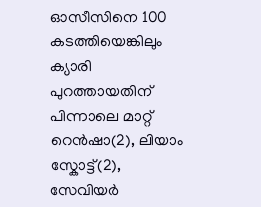ഓസീസിനെ 100 കടത്തിയെങ്കിലും ക്യാരി പുറത്തായതിന് പിന്നാലെ മാറ്റ് റെന്‍ഷാ(2), ലിയാം സ്കോട്ട്(2), സേവിയര്‍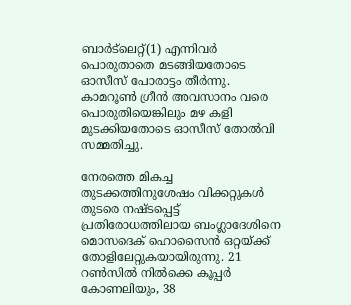ബാര്‍ട്‌ലെറ്റ്(1) എന്നിവര്‍ പൊരുതാതെ മടങ്ങിയതോടെ ഓസീസ് പോരാട്ടം തീര്‍ന്നു. കാമറൂൺ ഗ്രീന്‍ അവസാനം വരെ പൊരുതിയെങ്കിലും മഴ കളി മുടക്കിയതോടെ ഓസീസ് തോല്‍വി സമ്മതിച്ചു.

നേരത്തെ മികച്ച തുടക്കത്തിനുശേഷം വിക്കറ്റുകൾ തുടരെ നഷ്ടപ്പെട്ട് പ്രതിരോധത്തിലായ ബംഗ്ലാദേശിനെ മൊസദെക് ഹൊസൈൻ ഒറ്റയ്ക്ക് തോളിലേറ്റുകയായിരുന്നു. 21 റൺസിൽ നിൽക്കെ കൂപ്പർ കോണലിയും, 38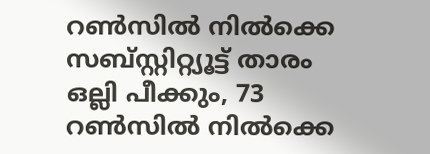റൺസിൽ നിൽക്കെ സബ്സ്റ്റിറ്റ്യൂട്ട് താരം ഒല്ലി പീക്കും, 73 റൺസിൽ നിൽക്കെ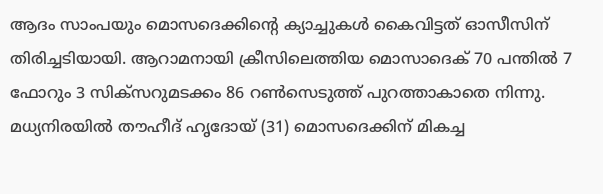ആദം സാംപയും മൊസദെക്കിന്‍റെ ക്യാച്ചുകൾ കൈവിട്ടത് ഓസീസിന് തിരിച്ചടിയായി. ആറാമനായി ക്രീസിലെത്തിയ മൊസാദെക് 70 പന്തിൽ 7 ഫോറും 3 സിക്സറുമടക്കം 86 റൺസെടുത്ത് പുറത്താകാതെ നിന്നു. മധ്യനിരയിൽ തൗഹീദ് ഹൃദോയ് (31) മൊസദെക്കിന് മികച്ച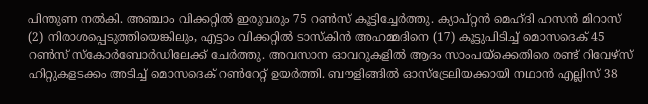പിന്തുണ നൽകി. അഞ്ചാം വിക്കറ്റിൽ ഇരുവരും 75 റൺസ് കൂട്ടിച്ചേർത്തു. ക്യാപ്റ്റൻ മെഹ്ദി ഹസൻ മിറാസ് (2) നിരാശപ്പെടുത്തിയെങ്കിലും, എട്ടാം വിക്കറ്റിൽ ടാസ്കിൻ അഹമ്മദിനെ (17) കൂട്ടുപിടിച്ച് മൊസദെക് 45 റൺസ് സ്കോർബോർഡിലേക്ക് ചേർത്തു. അവസാന ഓവറുകളിൽ ആദം സാംപയ്ക്കെതിരെ രണ്ട് റിവേഴ്സ് ഹിറ്റുകളടക്കം അടിച്ച് മൊസദെക് റൺറേറ്റ് ഉയർത്തി. ബൗളിങ്ങിൽ ഓസ്‌ട്രേലിയക്കായി നഥാൻ എല്ലിസ് 38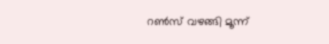റൺസ് വഴങ്ങി മൂന്ന്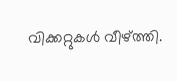വിക്കറ്റുകൾ വീഴ്ത്തി.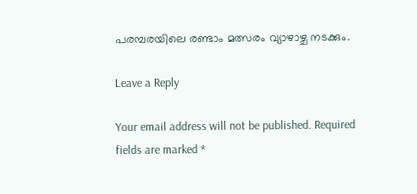പരമ്പരയിലെ രണ്ടാം മത്സരം വ്യാഴാഴ്ച നടക്കും.

Leave a Reply

Your email address will not be published. Required fields are marked *